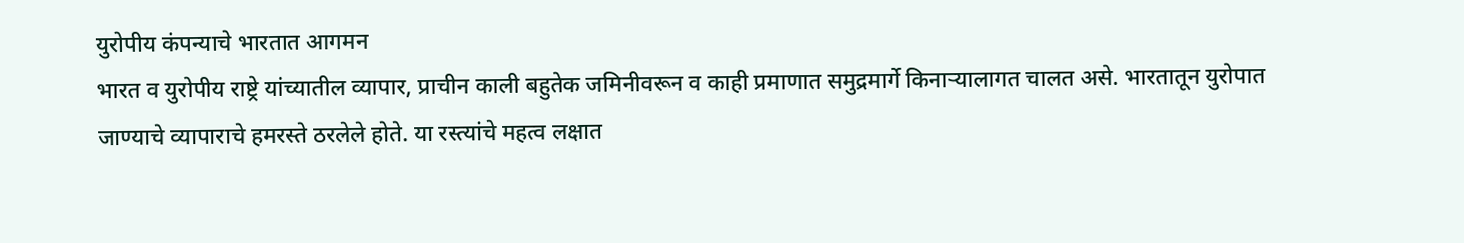युरोपीय कंपन्याचे भारतात आगमन
भारत व युरोपीय राष्ट्रे यांच्यातील व्यापार, प्राचीन काली बहुतेक जमिनीवरून व काही प्रमाणात समुद्रमार्गे किनाऱ्यालागत चालत असे. भारतातून युरोपात जाण्याचे व्यापाराचे हमरस्ते ठरलेले होते. या रस्त्यांचे महत्व लक्षात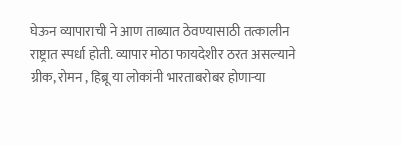घेऊन व्यापाराची ने आण ताब्यात ठेवण्यासाठी तत्कालीन राष्ट्रात स्पर्धा होती. व्यापार मोठा फायदेशीर ठरत असल्याने ग्रीक, रोमन , हिब्रू या लोकांनी भारताबरोबर होणाऱ्या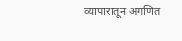व्यापारातून अगणित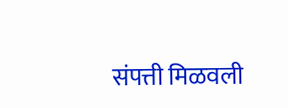संपत्ती मिळवली